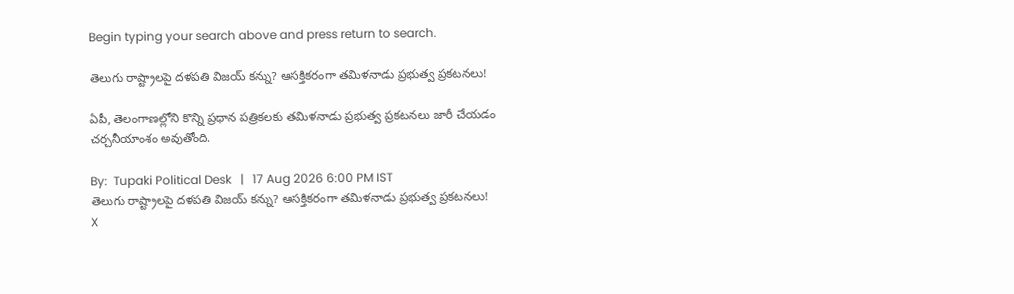Begin typing your search above and press return to search.

తెలుగు రాష్ట్రాలపై దళపతి విజయ్ కన్ను? ఆసక్తికరంగా తమిళనాడు ప్రభుత్వ ప్రకటనలు!

ఏపీ, తెలంగాణల్లోని కొన్ని ప్రధాన పత్రికలకు తమిళనాడు ప్రభుత్వ ప్రకటనలు జారీ చేయడం చర్చనీయాంశం అవుతోంది.

By:  Tupaki Political Desk   |   17 Aug 2026 6:00 PM IST
తెలుగు రాష్ట్రాలపై దళపతి విజయ్ కన్ను? ఆసక్తికరంగా తమిళనాడు ప్రభుత్వ ప్రకటనలు!
X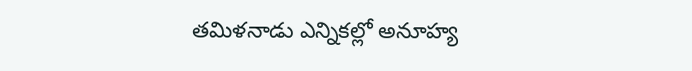తమిళనాడు ఎన్నికల్లో అనూహ్య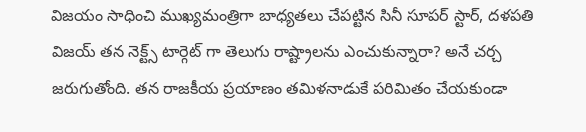విజయం సాధించి ముఖ్యమంత్రిగా బాధ్యతలు చేపట్టిన సినీ సూపర్ స్టార్, దళపతి విజయ్ తన నెక్ట్స్ టార్గెట్ గా తెలుగు రాష్ట్రాలను ఎంచుకున్నారా? అనే చర్చ జరుగుతోంది. తన రాజకీయ ప్రయాణం తమిళనాడుకే పరిమితం చేయకుండా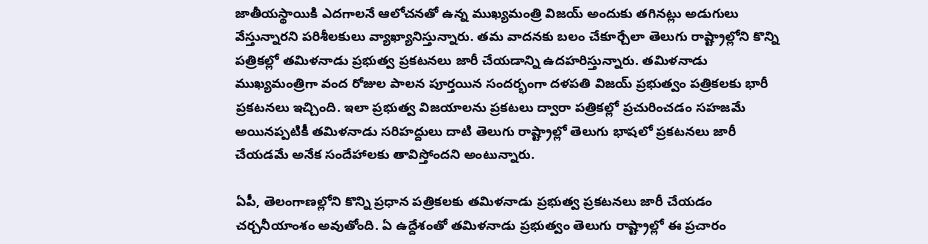జాతీయస్థాయికి ఎదగాలనే ఆలోచనతో ఉన్న ముఖ్యమంత్రి విజయ్ అందుకు తగినట్లు అడుగులు వేస్తున్నారని పరిశీలకులు వ్యాఖ్యానిస్తున్నారు. తమ వాదనకు బలం చేకూర్చేలా తెలుగు రాష్ట్రాల్లోని కొన్ని పత్రికల్లో తమిళనాడు ప్రభుత్వ ప్రకటనలు జారీ చేయడాన్ని ఉదహరిస్తున్నారు. తమిళనాడు ముఖ్యమంత్రిగా వంద రోజుల పాలన పూర్తయిన సందర్భంగా దళపతి విజయ్ ప్రభుత్వం పత్రికలకు భారీ ప్రకటనలు ఇచ్చింది. ఇలా ప్రభుత్వ విజయాలను ప్రకటలు ద్వారా పత్రికల్లో ప్రచురించడం సహజమే అయినప్పటికీ తమిళనాడు సరిహద్దులు దాటి తెలుగు రాష్ట్రాల్లో తెలుగు భాషలో ప్రకటనలు జారీ చేయడమే అనేక సందేహాలకు తావిస్తోందని అంటున్నారు.

ఏపీ, తెలంగాణల్లోని కొన్ని ప్రధాన పత్రికలకు తమిళనాడు ప్రభుత్వ ప్రకటనలు జారీ చేయడం చర్చనీయాంశం అవుతోంది. ఏ ఉద్దేశంతో తమిళనాడు ప్రభుత్వం తెలుగు రాష్ట్రాల్లో ఈ ప్రచారం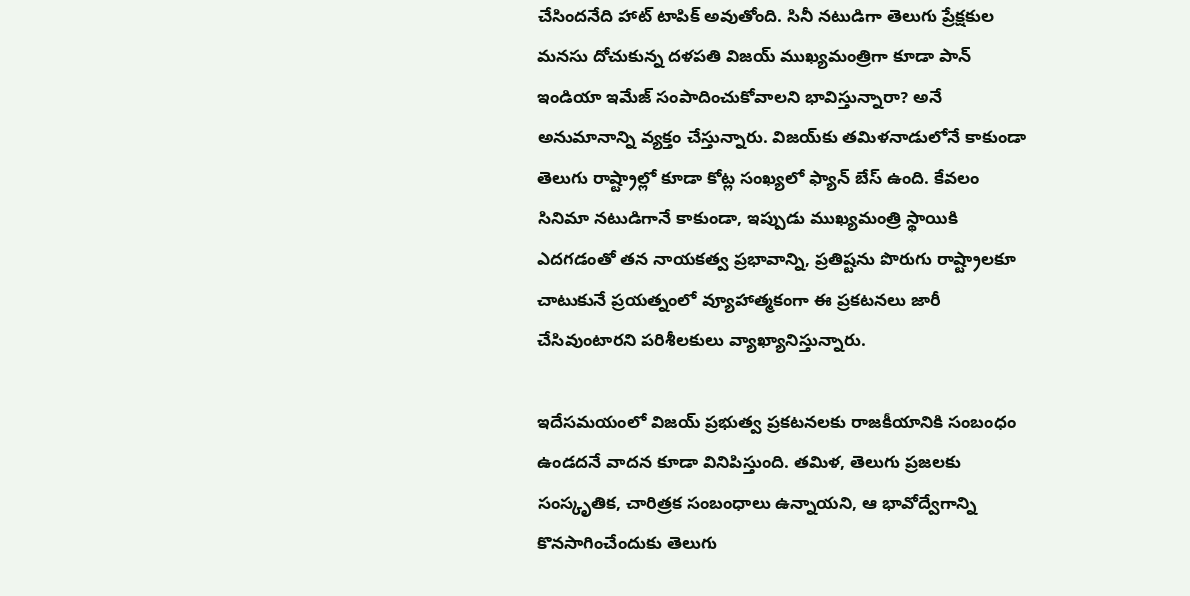చేసిందనేది హాట్ టాపిక్ అవుతోంది. సినీ నటుడిగా తెలుగు ప్రేక్షకుల మనసు దోచుకున్న దళపతి విజయ్ ముఖ్యమంత్రిగా కూడా పాన్ ఇండియా ఇమేజ్ సంపాదించుకోవాలని భావిస్తున్నారా? అనే అనుమానాన్ని వ్యక్తం చేస్తున్నారు. విజయ్‌కు తమిళనాడులోనే కాకుండా తెలుగు రాష్ట్రాల్లో కూడా కోట్ల సంఖ్యలో ఫ్యాన్ బేస్ ఉంది. కేవలం సినిమా నటుడిగానే కాకుండా, ఇప్పుడు ముఖ్యమంత్రి స్థాయికి ఎదగడంతో తన నాయకత్వ ప్రభావాన్ని, ప్రతిష్టను పొరుగు రాష్ట్రాలకూ చాటుకునే ప్రయత్నంలో వ్యూహాత్మకంగా ఈ ప్రకటనలు జారీ చేసివుంటారని పరిశీలకులు వ్యాఖ్యానిస్తున్నారు.

ఇదేసమయంలో విజయ్ ప్రభుత్వ ప్రకటనలకు రాజకీయానికి సంబంధం ఉండదనే వాదన కూడా వినిపిస్తుంది. తమిళ, తెలుగు ప్రజలకు సంస్కృతిక, చారిత్రక సంబంధాలు ఉన్నాయని, ఆ భావోద్వేగాన్ని కొనసాగించేందుకు తెలుగు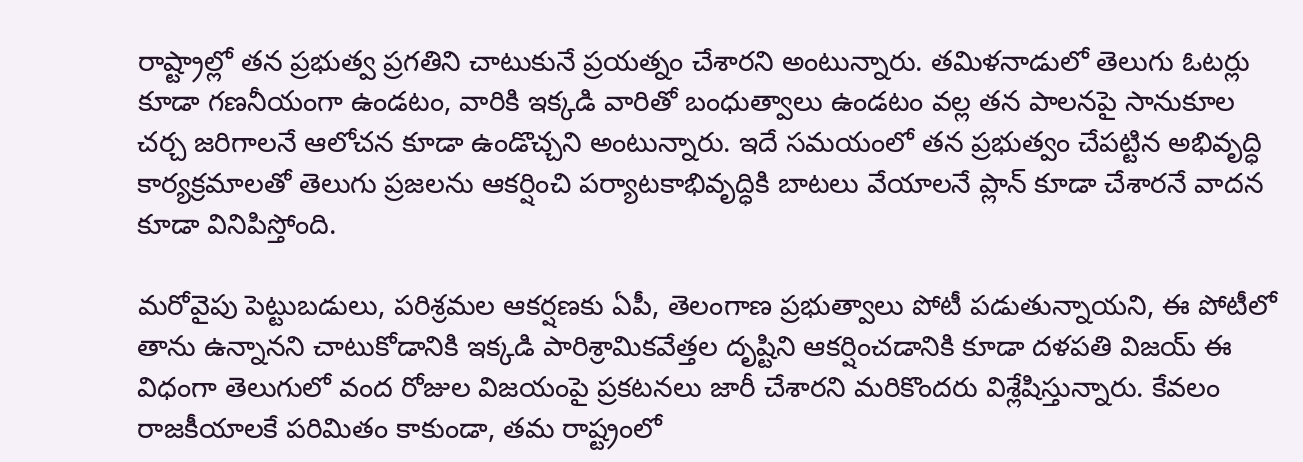రాష్ట్రాల్లో తన ప్రభుత్వ ప్రగతిని చాటుకునే ప్రయత్నం చేశారని అంటున్నారు. తమిళనాడులో తెలుగు ఓటర్లు కూడా గణనీయంగా ఉండటం, వారికి ఇక్కడి వారితో బంధుత్వాలు ఉండటం వల్ల తన పాలనపై సానుకూల చర్చ జరిగాలనే ఆలోచన కూడా ఉండొచ్చని అంటున్నారు. ఇదే సమయంలో తన ప్రభుత్వం చేపట్టిన అభివృద్ధి కార్యక్రమాలతో తెలుగు ప్రజలను ఆకర్షించి పర్యాటకాభివృద్ధికి బాటలు వేయాలనే ప్లాన్ కూడా చేశారనే వాదన కూడా వినిపిస్తోంది.

మరోవైపు పెట్టుబడులు, పరిశ్రమల ఆకర్షణకు ఏపీ, తెలంగాణ ప్రభుత్వాలు పోటీ పడుతున్నాయని, ఈ పోటీలో తాను ఉన్నానని చాటుకోడానికి ఇక్కడి పారిశ్రామికవేత్తల దృష్టిని ఆకర్షించడానికి కూడా దళపతి విజయ్ ఈ విధంగా తెలుగులో వంద రోజుల విజయంపై ప్రకటనలు జారీ చేశారని మరికొందరు విశ్లేషిస్తున్నారు. కేవలం రాజకీయాలకే పరిమితం కాకుండా, తమ రాష్ట్రంలో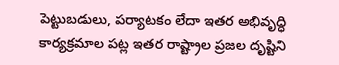పెట్టుబడులు, పర్యాటకం లేదా ఇతర అభివృద్ధి కార్యక్రమాల పట్ల ఇతర రాష్ట్రాల ప్రజల దృష్టిని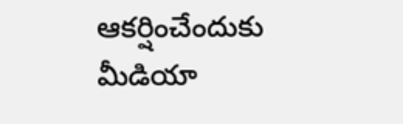ఆకర్షించేందుకు మీడియా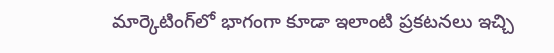మార్కెటింగ్‌లో భాగంగా కూడా ఇలాంటి ప్రకటనలు ఇచ్చి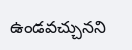ఉండవచ్చునని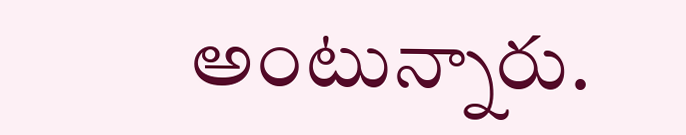అంటున్నారు.